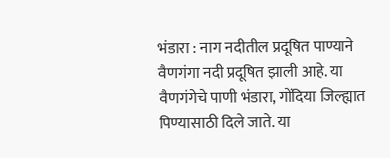भंडारा : नाग नदीतील प्रदूषित पाण्याने वैणगंगा नदी प्रदूषित झाली आहे. या वैणगंगेचे पाणी भंडारा, गोंदिया जिल्ह्यात पिण्यासाठी दिले जाते. या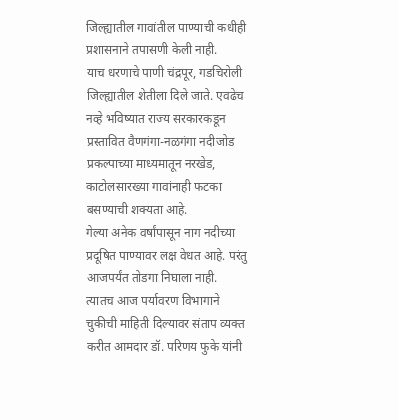जिल्ह्यातील गावांतील पाण्याची कधीही प्रशासनाने तपासणी केली नाही.
याच धरणाचे पाणी चंद्रपूर, गडचिरोली जिल्ह्यातील शेतीला दिले जाते. एवढेच नव्हे भविष्यात राज्य सरकारकडून प्रस्तावित वैणगंगा-नळगंगा नदीजोड प्रकल्पाच्या माध्यमातून नरखेड, काटोलसारख्या गावांनाही फटका बसण्याची शक्यता आहे.
गेल्या अनेक वर्षांपासून नाग नदीच्या प्रदूषित पाण्यावर लक्ष वेधत आहे. परंतु आजपर्यंत तोडगा निघाला नाही. त्यातच आज पर्यावरण विभागाने चुकीची माहिती दिल्यावर संताप व्यक्त करीत आमदार डॉ. परिणय फुके यांनी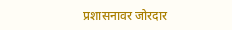प्रशासनावर जोरदार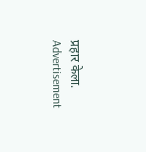प्रहार केला.
Advertisement